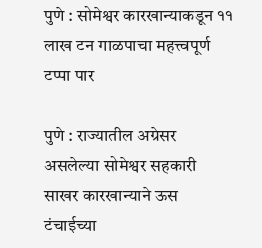पुणे : सोमेश्वर कारखान्याकडून ११ लाख टन गाळपाचा महत्त्वपूर्ण टप्पा पार

पुणे : राज्यातील अग्रेसर असलेल्या सोमेश्वर सहकारी साखर कारखान्याने ऊस टंचाईच्या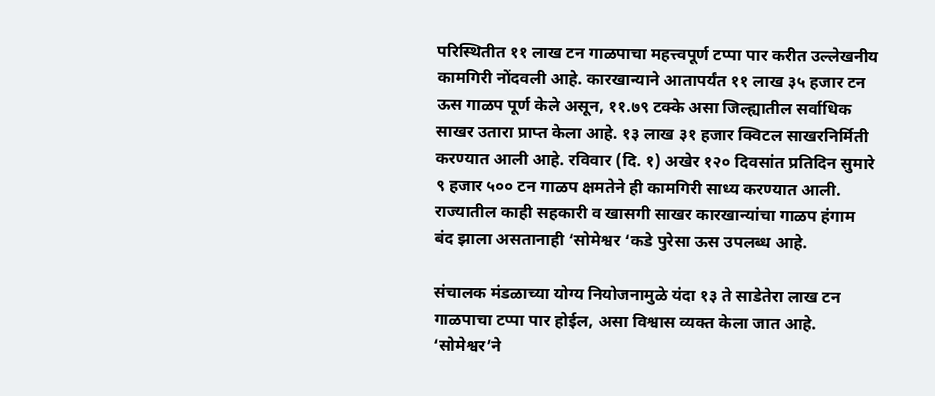परिस्थितीत ११ लाख टन गाळपाचा महत्त्वपूर्ण टप्पा पार करीत उल्लेखनीय कामगिरी नोंदवली आहे. कारखान्याने आतापर्यंत ११ लाख ३५ हजार टन ऊस गाळप पूर्ण केले असून, ११.७९ टक्के असा जिल्ह्यातील सर्वाधिक साखर उतारा प्राप्त केला आहे. १३ लाख ३१ हजार क्विटल साखरनिर्मिती करण्यात आली आहे. रविवार (दि. १) अखेर १२० दिवसांत प्रतिदिन सुमारे ९ हजार ५०० टन गाळप क्षमतेने ही कामगिरी साध्य करण्यात आली. राज्यातील काही सहकारी व खासगी साखर कारखान्यांचा गाळप हंगाम बंद झाला असतानाही ‘सोमेश्वर ‘कडे पुरेसा ऊस उपलब्ध आहे.

संचालक मंडळाच्या योग्य नियोजनामुळे यंदा १३ ते साडेतेरा लाख टन गाळपाचा टप्पा पार होईल, असा विश्वास व्यक्त केला जात आहे. ‘सोमेश्वर’ने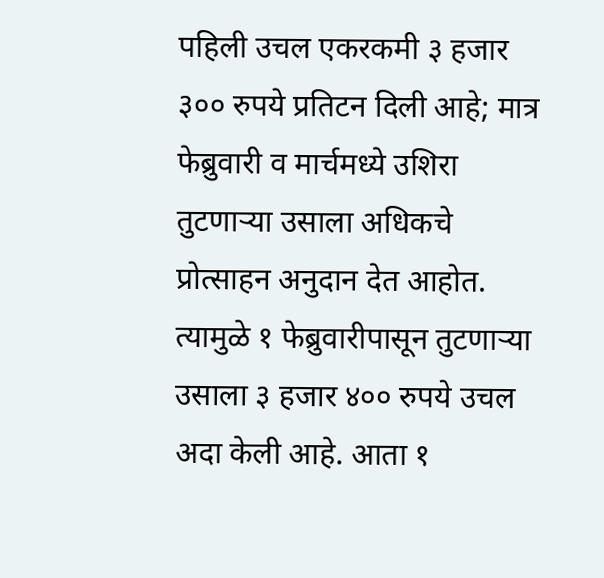पहिली उचल एकरकमी ३ हजार ३०० रुपये प्रतिटन दिली आहे; मात्र फेब्रुवारी व मार्चमध्ये उशिरा तुटणाऱ्या उसाला अधिकचे प्रोत्साहन अनुदान देत आहोत. त्यामुळे १ फेब्रुवारीपासून तुटणाऱ्या उसाला ३ हजार ४०० रुपये उचल अदा केली आहे. आता १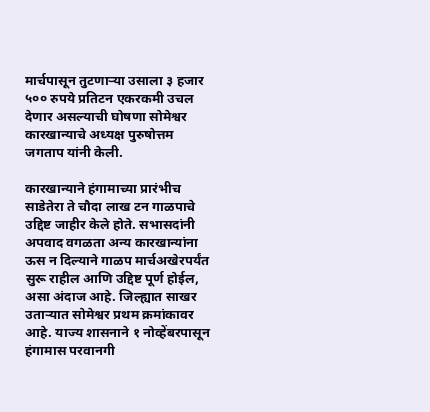मार्चपासून तुटणाऱ्या उसाला ३ हजार ५०० रुपये प्रतिटन एकरकमी उचल देणार असल्याची घोषणा सोमेश्वर कारखान्याचे अध्यक्ष पुरुषोत्तम जगताप यांनी केली.

कारखान्याने हंगामाच्या प्रारंभीच साडेतेरा ते चौदा लाख टन गाळपाचे उद्दिष्ट जाहीर केले होते. सभासदांनी अपवाद वगळता अन्य कारखान्यांना ऊस न दिल्याने गाळप मार्चअखेरपर्यंत सुरू राहील आणि उद्दिष्ट पूर्ण होईल, असा अंदाज आहे. जिल्ह्यात साखर उताऱ्यात सोमेश्वर प्रथम क्रमांकावर आहे. याज्य शासनाने १ नोव्हेंबरपासून हंगामास परवानगी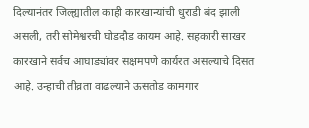दिल्यानंतर जिल्ह्यातील काही कारखान्यांची धुराडी बंद झाली असली, तरी सोमेश्वरची घोडदौड कायम आहे. सहकारी साखर कारखाने सर्वच आघाड्यांवर सक्षमपणे कार्यरत असल्याचे दिसत आहे. उन्हाची तीव्रता वाढल्याने ऊसतोड कामगार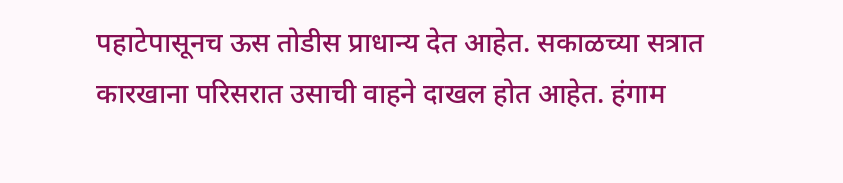पहाटेपासूनच ऊस तोडीस प्राधान्य देत आहेत. सकाळच्या सत्रात कारखाना परिसरात उसाची वाहने दाखल होत आहेत. हंगाम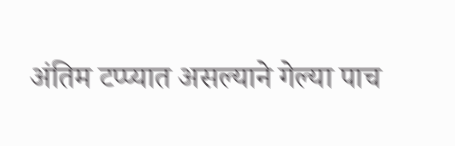अंतिम टप्प्यात असल्याने गेल्या पाच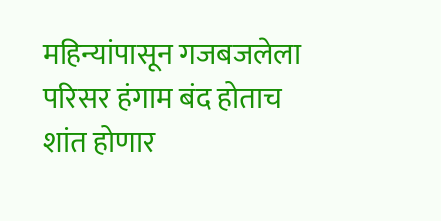महिन्यांपासून गजबजलेला परिसर हंगाम बंद होताच शांत होणार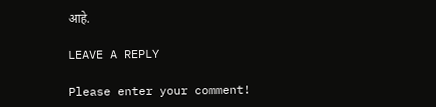आहे.

LEAVE A REPLY

Please enter your comment!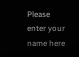Please enter your name here